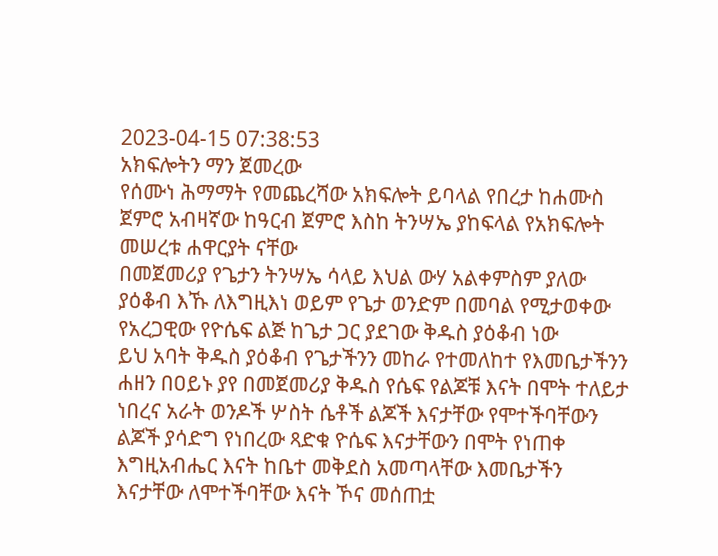2023-04-15 07:38:53
አክፍሎትን ማን ጀመረው
የሰሙነ ሕማማት የመጨረሻው አክፍሎት ይባላል የበረታ ከሐሙስ ጀምሮ አብዛኛው ከዓርብ ጀምሮ እስከ ትንሣኤ ያከፍላል የአክፍሎት መሠረቱ ሐዋርያት ናቸው
በመጀመሪያ የጌታን ትንሣኤ ሳላይ እህል ውሃ አልቀምስም ያለው ያዕቆብ እኹ ለእግዚእነ ወይም የጌታ ወንድም በመባል የሚታወቀው የአረጋዊው የዮሴፍ ልጅ ከጌታ ጋር ያደገው ቅዱስ ያዕቆብ ነው
ይህ አባት ቅዱስ ያዕቆብ የጌታችንን መከራ የተመለከተ የእመቤታችንን ሐዘን በዐይኑ ያየ በመጀመሪያ ቅዱስ የሴፍ የልጆቹ እናት በሞት ተለይታ ነበረና አራት ወንዶች ሦስት ሴቶች ልጆች እናታቸው የሞተችባቸውን ልጆች ያሳድግ የነበረው ጻድቁ ዮሴፍ እናታቸውን በሞት የነጠቀ እግዚአብሔር እናት ከቤተ መቅደስ አመጣላቸው እመቤታችን እናታቸው ለሞተችባቸው እናት ኾና መሰጠቷ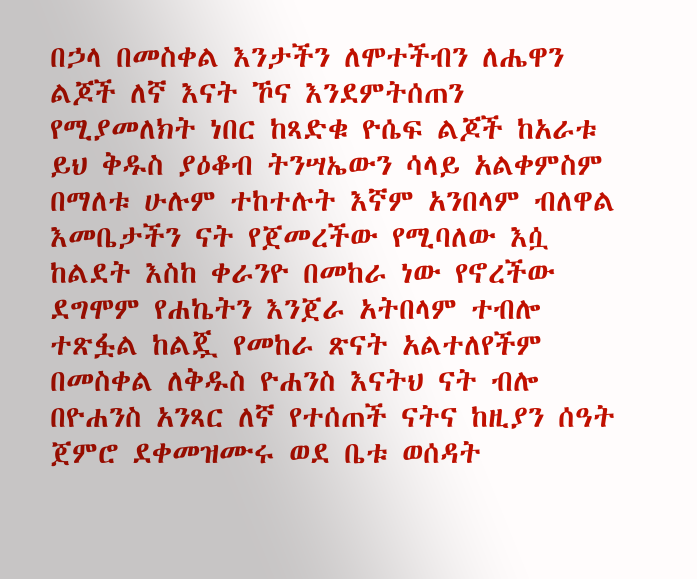በኃላ በመስቀል እንታችን ለሞተችብን ለሔዋን ልጆች ለኛ እናት ኾና እንደምትሰጠን የሚያመለክት ነበር ከጻድቁ ዮሴፍ ልጆች ከአራቱ ይህ ቅዱስ ያዕቆብ ትንሣኤውን ሳላይ አልቀምስም በማለቱ ሁሉም ተከተሉት እኛም አንበላም ብለዋል እመቤታችን ናት የጀመረችው የሚባለው እሷ ከልደት እስከ ቀራንዮ በመከራ ነው የኖረችው ደግሞም የሐኬትን እንጀራ አትበላም ተብሎ ተጽፏል ከልጇ የመከራ ጽናት አልተለየችም በመስቀል ለቅዱስ ዮሐንስ እናትህ ናት ብሎ በዮሐንስ አንጻር ለኛ የተሰጠች ናትና ከዚያን ሰዓት ጀምሮ ደቀመዝሙሩ ወደ ቤቱ ወሰዳት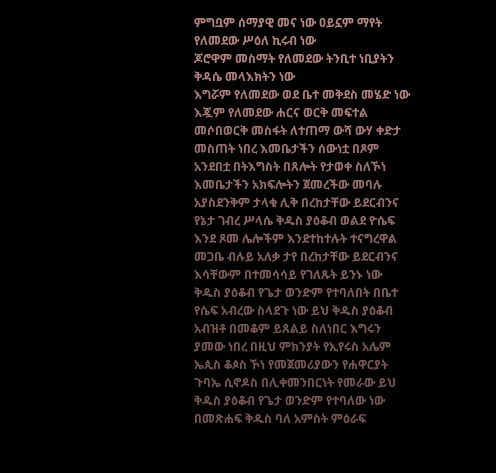ምግቧም ሰማያዊ መና ነው ዐይኗም ማየት የለመደው ሥዕለ ኪሩብ ነው
ጆሮዋም መስማት የለመደው ትንቢተ ነቢያትን ቅዳሴ መላእክትን ነው
እግሯም የለመደው ወደ ቤተ መቅደስ መሄድ ነው
እጇም የለመደው ሐርና ወርቅ መፍተል መሶበወርቅ መስፋት ለተጠማ ውሻ ውሃ ቀድታ መስጠት ነበረ እመቤታችን ሰውነቷ በጾም አንደበቷ በትእግስት በጸሎት የታወቀ ስለኾነ እመቤታችን አክፍሎትን ጀመረችው መባሉ አያስደንቅም ታላቁ ሊቅ በረከታቸው ይደርብንና የኔታ ገብረ ሥላሴ ቅዱስ ያዕቆብ ወልደ ዮሴፍ እንደ ጾመ ሌሎችም እንደተከተሉት ተናግረዋል መጋቤ ብሉይ አለቃ ታየ በረከታቸው ይደርብንና እሳቸውም በተመሳሳይ የገለጹት ይንኑ ነው
ቅዱስ ያዕቆብ የጌታ ወንድም የተባለበት በቤተ የሴፍ አብረው ስላደጉ ነው ይህ ቅዱስ ያዕቆብ አብዝቶ በመቆም ይጸልይ ስለነበር እግሩን ያመው ነበረ በዚህ ምክንያት የኢየሩስ አሌም ኤጲስ ቆጶስ ኾነ የመጀመሪያውን የሐዋርያት ጉባኤ ሲኖዶስ በሊቀመንበርነት የመራው ይህ ቅዱስ ያዕቆብ የጌታ ወንድም የተባለው ነው በመጽሐፍ ቅዱስ ባለ አምስት ምዕራፍ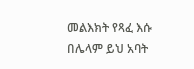መልእክት የጻፈ እሱ በሌላም ይህ አባት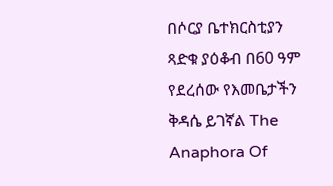በሶርያ ቤተክርስቲያን ጻድቁ ያዕቆብ በ60 ዓም የደረሰው የእመቤታችን ቅዳሴ ይገኛል The Anaphora Of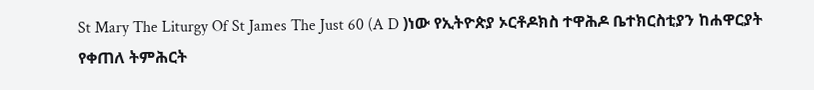St Mary The Liturgy Of St James The Just 60 (A D )ነው የኢትዮጵያ ኦርቶዶክስ ተዋሕዶ ቤተክርስቲያን ከሐዋርያት የቀጠለ ትምሕርት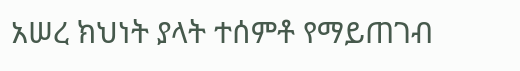አሠረ ክህነት ያላት ተሰምቶ የማይጠገብ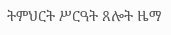ትምህርት ሥርዓት ጸሎት ዜማ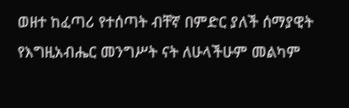ወዘተ ከፈጣሪ የተሰጣት ብቸኛ በምድር ያለች ሰማያዊት የእግዚአብሔር መንግሥት ናት ለሁላችሁም መልካም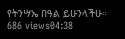የትንሣኤ በዓል ይሁንላችሁ።
686 views04:38